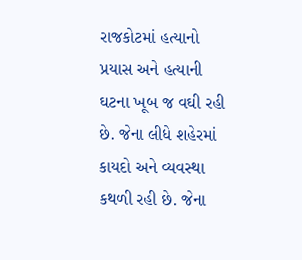રાજકોટમાં હત્યાનો પ્રયાસ અને હત્યાની ઘટના ખૂબ જ વઘી રહી છે. જેના લીધે શહેરમાં કાયદો અને વ્યવસ્થા કથળી રહી છે. જેના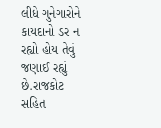લીધે ગુનેગારોને કાયદાનો ડર ન રહ્યો હોય તેવું જણાઈ રહ્યું છે.રાજકોટ સહિત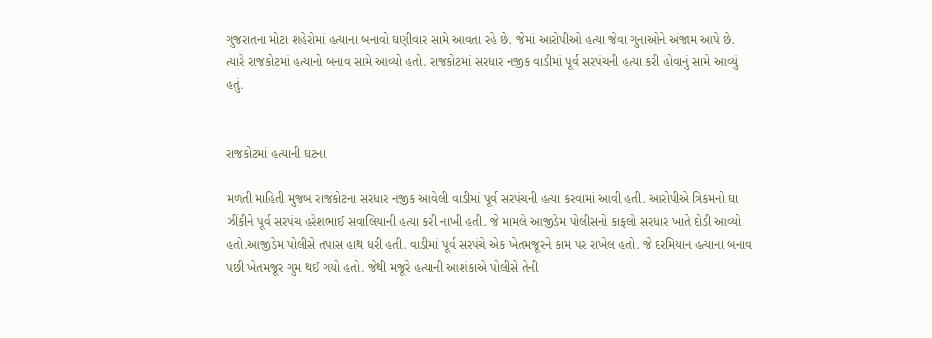ગુજરાતના મોટા શહેરોમાં હત્યાના બનાવો ઘણીવાર સામે આવતા રહે છે. જેમાં આરોપીઓ હત્યા જેવા ગુનાઓને અંજામ આપે છે. ત્યારે રાજકોટમાં હત્યાનો બનાવ સામે આવ્યો હતો. રાજકોટમાં સરધાર નજીક વાડીમાં પૂર્વ સરપંચની હત્યા કરી હોવાનું સામે આવ્યું હતું.


રાજકોટમાં હત્યાની ઘટના

મળતી માહિતી મુજબ રાજકોટના સરધાર નજીક આવેલી વાડીમાં પૂર્વ સરપંચની હત્યા કરવામાં આવી હતી. આરોપીએ ત્રિકમનો ઘા ઝીંકીને પૂર્વ સરપંચ હરેશભાઈ સવાલિયાની હત્યા કરી નાખી હતી. જે મામલે આજીડેમ પોલીસનો કાફલો સરધાર ખાતે દોડી આવ્યો હતો.આજીડેમ પોલીસે તપાસ હાથ ધરી હતી. વાડીમાં પૂર્વ સરપંચે એક ખેતમજૂરને કામ પર રાખેલ હતો. જે દરમિયાન હત્યાના બનાવ પછી ખેતમજૂર ગુમ થઈ ગયો હતો. જેથી મજૂરે હત્યાની આશંકાએ પોલીસે તેની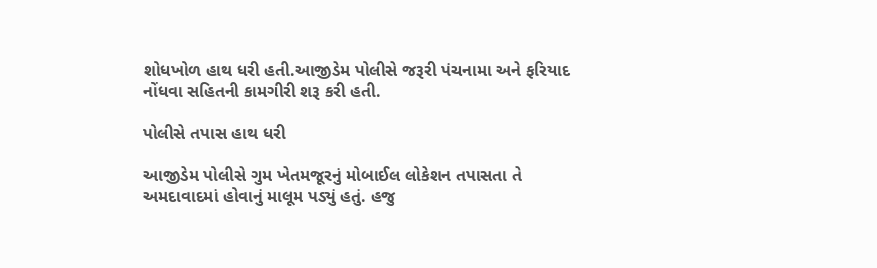શોધખોળ હાથ ધરી હતી.આજીડેમ પોલીસે જરૂરી પંચનામા અને ફરિયાદ નોંધવા સહિતની કામગીરી શરૂ કરી હતી.

પોલીસે તપાસ હાથ ધરી

આજીડેમ પોલીસે ગુમ ખેતમજૂરનું મોબાઈલ લોકેશન તપાસતા તે અમદાવાદમાં હોવાનું માલૂમ પડ્યું હતું. હજુ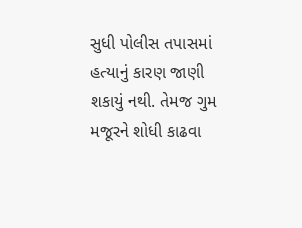સુધી પોલીસ તપાસમાં હત્યાનું કારણ જાણી શકાયું નથી. તેમજ ગુમ મજૂરને શોધી કાઢવા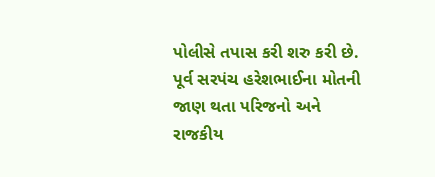પોલીસે તપાસ કરી શરુ કરી છે. પૂર્વ સરપંચ હરેશભાઈના મોતની જાણ થતા પરિજનો અને રાજકીય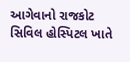આગેવાનો રાજકોટ સિવિલ હોસ્પિટલ ખાતે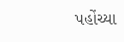પહોંચ્યા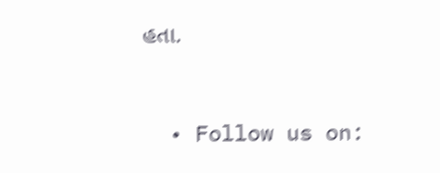હતા.


  • Follow us on: